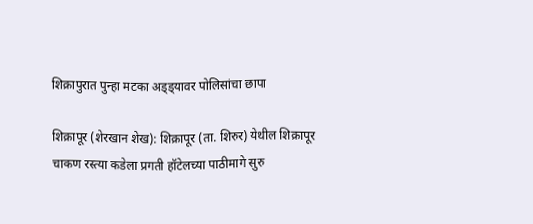शिक्रापुरात पुन्हा मटका अड्ड्यावर पोलिसांचा छापा

शिक्रापूर (शेरखान शेख): शिक्रापूर (ता. शिरुर) येथील शिक्रापूर चाकण रस्त्या कडेला प्रगती हॉटेलच्या पाठीमागे सुरु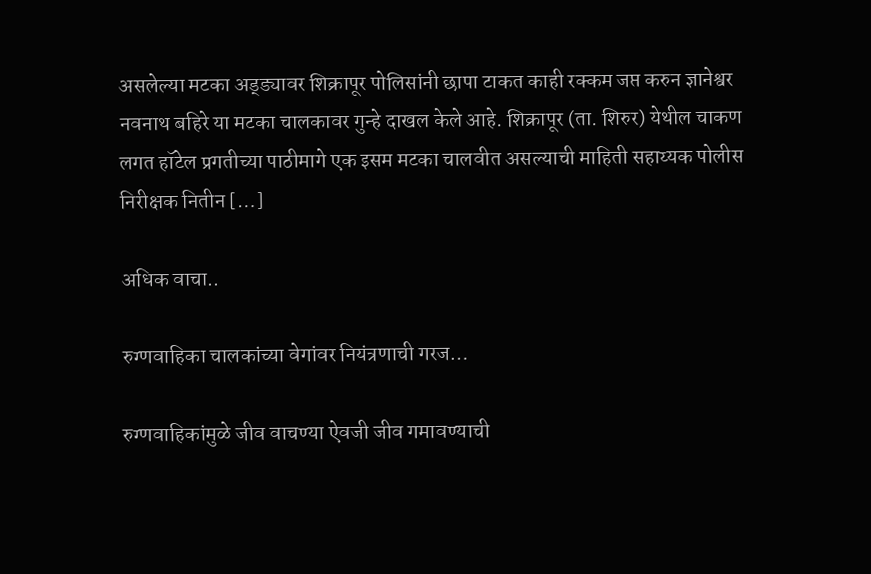असलेल्या मटका अड्ड्यावर शिक्रापूर पोलिसांनी छापा टाकत काही रक्कम जप्त करुन ज्ञानेश्वर नवनाथ बहिरे या मटका चालकावर गुन्हे दाखल केले आहे. शिक्रापूर (ता. शिरुर) येथील चाकण लगत हॉटेल प्रगतीच्या पाठीमागे एक इसम मटका चालवीत असल्याची माहिती सहाय्यक पोलीस निरीक्षक नितीन […]

अधिक वाचा..

रुग्णवाहिका चालकांच्या वेगांवर नियंत्रणाची गरज…

रुग्णवाहिकांमुळे जीव वाचण्या ऐवजी जीव गमावण्याची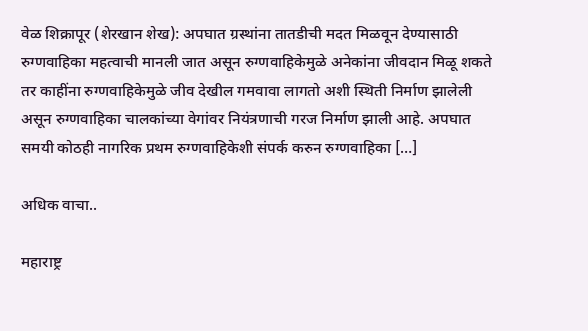वेळ शिक्रापूर (शेरखान शेख): अपघात ग्रस्थांना तातडीची मदत मिळवून देण्यासाठी रुग्णवाहिका महत्वाची मानली जात असून रुग्णवाहिकेमुळे अनेकांना जीवदान मिळू शकते तर काहींना रुग्णवाहिकेमुळे जीव देखील गमवावा लागतो अशी स्थिती निर्माण झालेली असून रुग्णवाहिका चालकांच्या वेगांवर नियंत्रणाची गरज निर्माण झाली आहे. अपघात समयी कोठही नागरिक प्रथम रुग्णवाहिकेशी संपर्क करुन रुग्णवाहिका […]

अधिक वाचा..

महाराष्ट्र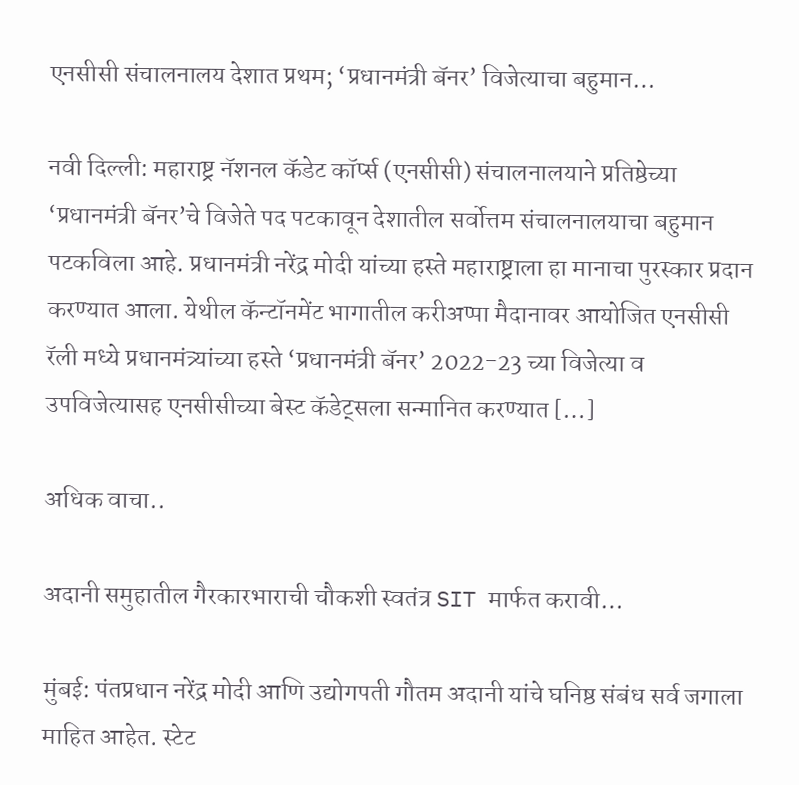एनसीसी संचालनालय देशात प्रथम; ‘प्रधानमंत्री बॅनर’ विजेत्याचा बहुमान…

नवी दिल्ली: महाराष्ट्र नॅशनल कॅडेट कॉर्प्स (एनसीसी) संचालनालयाने प्रतिष्ठेच्या ‘प्रधानमंत्री बॅनर’चे विजेते पद पटकावून देशातील सर्वोत्तम संचालनालयाचा बहुमान पटकविला आहे. प्रधानमंत्री नरेंद्र मोदी यांच्या हस्ते महाराष्ट्राला हा मानाचा पुरस्कार प्रदान करण्यात आला. येथील कॅन्टॉनमेंट भागातील करीअप्पा मैदानावर आयोजित एनसीसी रॅली मध्ये प्रधानमंत्र्यांच्या हस्ते ‘प्रधानमंत्री बॅनर’ 2022-23 च्या विजेत्या व उपविजेत्यासह एनसीसीच्या बेस्ट कॅडेट्सला सन्मानित करण्यात […]

अधिक वाचा..

अदानी समुहातील गैरकारभाराची चौकशी स्वतंत्र SIT मार्फत करावी…

मुंबई: पंतप्रधान नरेंद्र मोदी आणि उद्योगपती गौतम अदानी यांचे घनिष्ठ संबंध सर्व जगाला माहित आहेत. स्टेट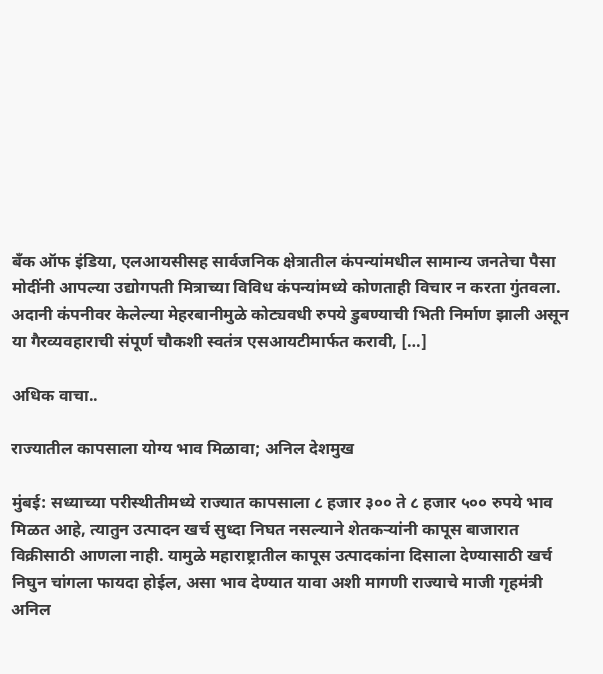बँक ऑफ इंडिया, एलआयसीसह सार्वजनिक क्षेत्रातील कंपन्यांमधील सामान्य जनतेचा पैसा मोदींनी आपल्या उद्योगपती मित्राच्या विविध कंपन्यांमध्ये कोणताही विचार न करता गुंतवला. अदानी कंपनीवर केलेल्या मेहरबानीमुळे कोट्यवधी रुपये डुबण्याची भिती निर्माण झाली असून या गैरव्यवहाराची संपूर्ण चौकशी स्वतंत्र एसआयटीमार्फत करावी, […]

अधिक वाचा..

राज्यातील कापसाला योग्य भाव मिळावा; अनिल देशमुख

मुंबई: सध्याच्या परीस्थीतीमध्ये राज्यात कापसाला ८ हजार ३०० ते ८ हजार ५०० रुपये भाव मिळत आहे, त्यातुन उत्पादन खर्च सुध्दा निघत नसल्याने शेतकऱ्यांनी कापूस बाजारात विक्रीसाठी आणला नाही. यामुळे महाराष्ट्रातील कापूस उत्पादकांना दिसाला देण्यासाठी खर्च निघुन चांगला फायदा होईल, असा भाव देण्यात यावा अशी मागणी राज्याचे माजी गृहमंत्री अनिल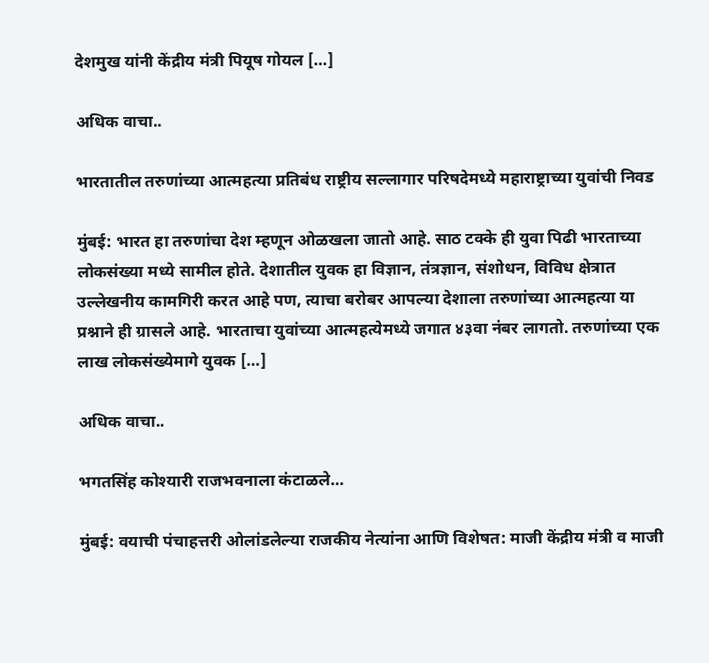देशमुख यांनी केंद्रीय मंत्री पियूष गोयल […]

अधिक वाचा..

भारतातील तरुणांच्या आत्महत्या प्रतिबंध राष्ट्रीय सल्लागार परिषदेमध्ये महाराष्ट्राच्या युवांची निवड

मुंबई: भारत हा तरुणांचा देश म्हणून ओळखला जातो आहे. साठ टक्के ही युवा पिढी भारताच्या लोकसंख्या मध्ये सामील होते. देशातील युवक हा विज्ञान, तंत्रज्ञान, संशोधन, विविध क्षेत्रात उल्लेखनीय कामगिरी करत आहे पण, त्याचा बरोबर आपल्या देशाला तरुणांच्या आत्महत्या या प्रश्नाने ही ग्रासले आहे. भारताचा युवांच्या आत्महत्येमध्ये जगात ४३वा नंबर लागतो. तरुणांच्या एक लाख लोकसंख्येमागे युवक […]

अधिक वाचा..

भगतसिंह कोश्यारी राजभवनाला कंटाळले…

मुंबई: वयाची पंचाहत्तरी ओलांडलेल्या राजकीय नेत्यांना आणि विशेषत: माजी केंद्रीय मंत्री व माजी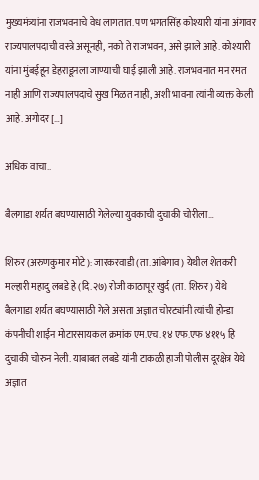मुख्यमंत्र्यांना राजभवनाचे वेध लागतात. पण भगतसिंह कोश्यारी यांना अंगावर राज्यपालपदाची वस्त्रे असूनही, नको ते राजभवन, असे झाले आहे. कोश्यारी यांना मुंबईहून डेहराडूनला जाण्याची घाई झाली आहे. राजभवनात मन रमत नाही आणि राज्यपालपदाचे सुख मिळत नाही, अशी भावना त्यांनी व्यक्त केली आहे. अगोदर […]

अधिक वाचा..

बैलगाडा शर्यत बघण्यासाठी गेलेल्या युवकाची दुचाकी चोरीला…

शिरुर (अरुणकुमार मोटे): जारकरवाडी (ता.आंबेगाव) येथील शेतकरी मल्हारी महादु लबडे हे (दि.२७) रोजी काठापूर खुर्द (ता. शिरुर) येथे बैलगाडा शर्यत बघण्यासाठी गेले असता अज्ञात चोरट्यांनी त्यांची होन्डा कंपनीची शाईन मोटारसायकल क्रमांक एम.एच.१४ एफ.एफ ४११५ हि दुचाकी चोरुन नेली. याबाबत लबडे यांनी टाकळी हाजी पोलीस दूरक्षेत्र येथे अज्ञात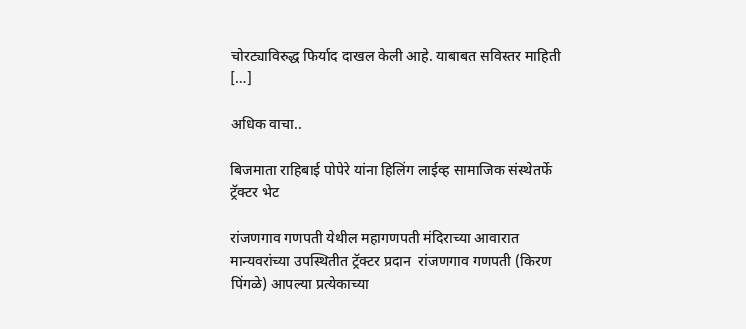चोरट्याविरुद्ध फिर्याद दाखल केली आहे. याबाबत सविस्तर माहिती […]

अधिक वाचा..

बिजमाता राहिबाई पोपेरे यांना हिलिंग लाईव्ह सामाजिक संस्थेतर्फे ट्रॅक्टर भेट

रांजणगाव गणपती येथील महागणपती मंदिराच्या आवारात मान्यवरांच्या उपस्थितीत ट्रॅक्टर प्रदान  रांजणगाव गणपती (किरण पिंगळे) आपल्या प्रत्येकाच्या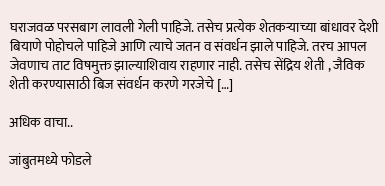घराजवळ परसबाग लावली गेली पाहिजे. तसेच प्रत्येक शेतकऱ्याच्या बांधावर देशी बियाणे पोहोचले पाहिजे आणि त्याचे जतन व संवर्धन झाले पाहिजे. तरच आपल जेवणाच ताट विषमुक्त झाल्याशिवाय राहणार नाही. तसेच सेंद्रिय शेती , जैविक शेती करण्यासाठी बिज संवर्धन करणे गरजेचे […]

अधिक वाचा..

जांबुतमध्ये फोडले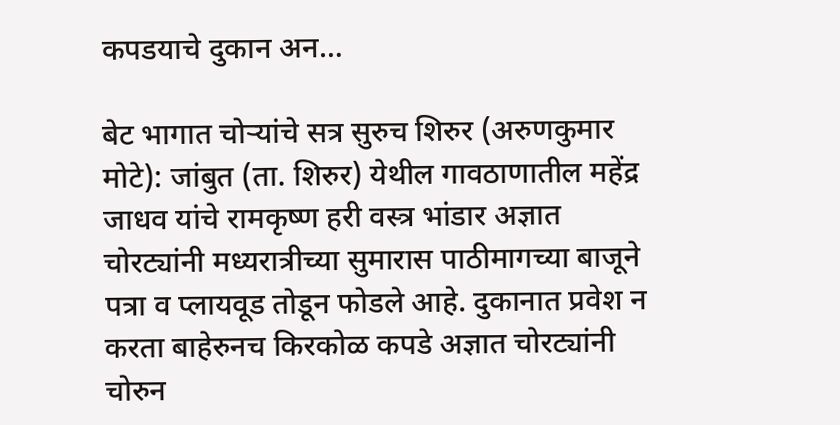कपडयाचे दुकान अन…

बेट भागात चोऱ्यांचे सत्र सुरुच शिरुर (अरुणकुमार मोटे): जांबुत (ता. शिरुर) येथील गावठाणातील महेंद्र जाधव यांचे रामकृष्ण हरी वस्त्र भांडार अज्ञात चोरट्यांनी मध्यरात्रीच्या सुमारास पाठीमागच्या बाजूने पत्रा व प्लायवूड तोडून फोडले आहे. दुकानात प्रवेश न करता बाहेरुनच किरकोळ कपडे अज्ञात चोरट्यांनी चोरुन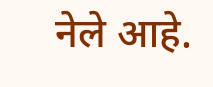नेले आहे.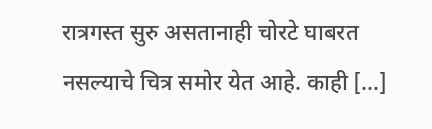रात्रगस्त सुरु असतानाही चोरटे घाबरत नसल्याचे चित्र समोर येत आहे. काही […]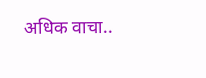अधिक वाचा..